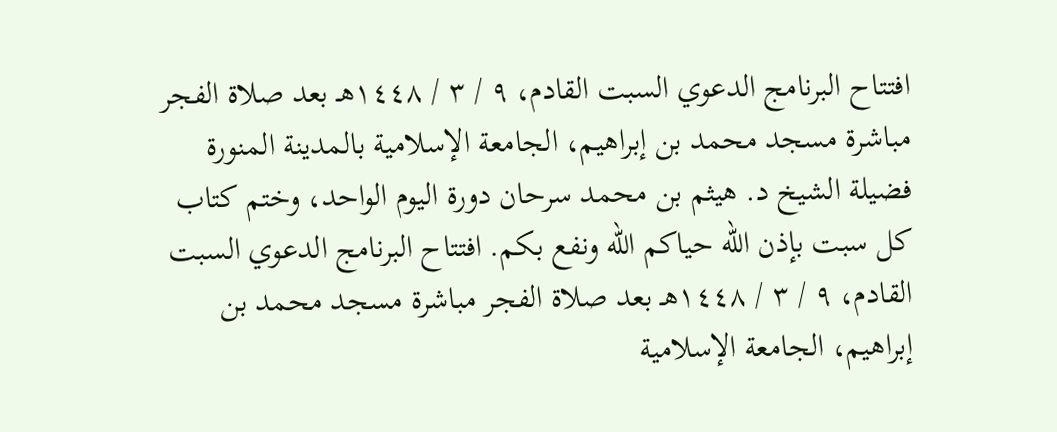افتتاح البرنامج الدعوي السبت القادم، ٩ / ٣ / ١٤٤٨هـ بعد صلاة الفجر مباشرة مسجد محمد بن إبراهيم، الجامعة الإسلامية بالمدينة المنورة فضيلة الشيخ د. هيثم بن محمد سرحان دورة اليوم الواحد، وختم كتاب كل سبت بإذن الله حياكم الله ونفع بكم. افتتاح البرنامج الدعوي السبت القادم، ٩ / ٣ / ١٤٤٨هـ بعد صلاة الفجر مباشرة مسجد محمد بن إبراهيم، الجامعة الإسلامية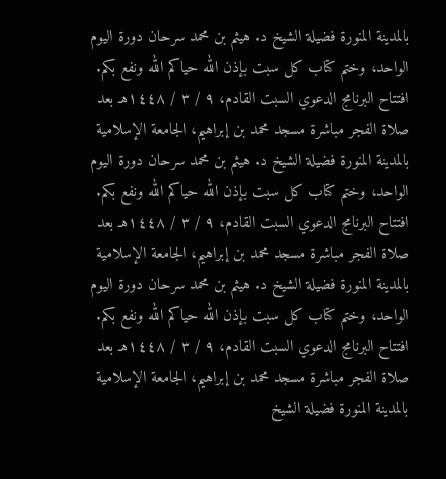بالمدينة المنورة فضيلة الشيخ د. هيثم بن محمد سرحان دورة اليوم الواحد، وختم كتاب كل سبت بإذن الله حياكم الله ونفع بكم. افتتاح البرنامج الدعوي السبت القادم، ٩ / ٣ / ١٤٤٨هـ بعد صلاة الفجر مباشرة مسجد محمد بن إبراهيم، الجامعة الإسلامية بالمدينة المنورة فضيلة الشيخ د. هيثم بن محمد سرحان دورة اليوم الواحد، وختم كتاب كل سبت بإذن الله حياكم الله ونفع بكم. افتتاح البرنامج الدعوي السبت القادم، ٩ / ٣ / ١٤٤٨هـ بعد صلاة الفجر مباشرة مسجد محمد بن إبراهيم، الجامعة الإسلامية بالمدينة المنورة فضيلة الشيخ د. هيثم بن محمد سرحان دورة اليوم الواحد، وختم كتاب كل سبت بإذن الله حياكم الله ونفع بكم. افتتاح البرنامج الدعوي السبت القادم، ٩ / ٣ / ١٤٤٨هـ بعد صلاة الفجر مباشرة مسجد محمد بن إبراهيم، الجامعة الإسلامية بالمدينة المنورة فضيلة الشيخ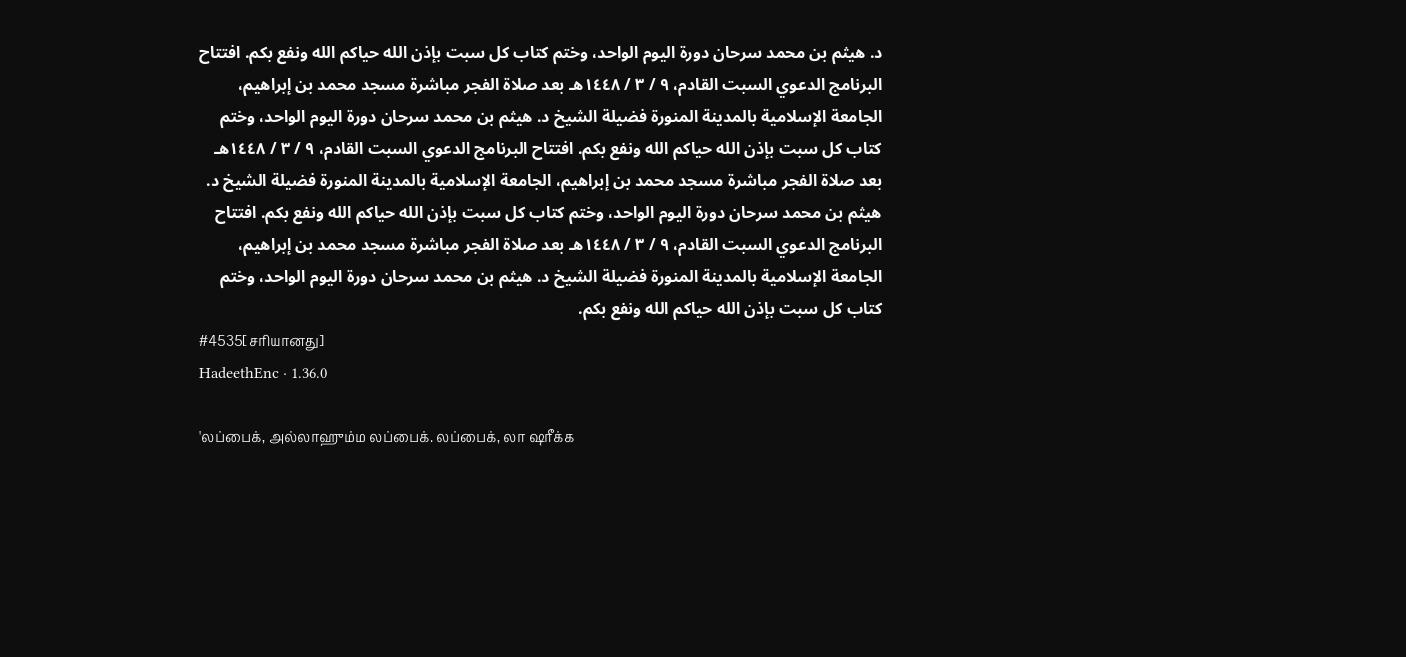د. هيثم بن محمد سرحان دورة اليوم الواحد، وختم كتاب كل سبت بإذن الله حياكم الله ونفع بكم. افتتاح البرنامج الدعوي السبت القادم، ٩ / ٣ / ١٤٤٨هـ بعد صلاة الفجر مباشرة مسجد محمد بن إبراهيم، الجامعة الإسلامية بالمدينة المنورة فضيلة الشيخ د. هيثم بن محمد سرحان دورة اليوم الواحد، وختم كتاب كل سبت بإذن الله حياكم الله ونفع بكم. افتتاح البرنامج الدعوي السبت القادم، ٩ / ٣ / ١٤٤٨هـ بعد صلاة الفجر مباشرة مسجد محمد بن إبراهيم، الجامعة الإسلامية بالمدينة المنورة فضيلة الشيخ د. هيثم بن محمد سرحان دورة اليوم الواحد، وختم كتاب كل سبت بإذن الله حياكم الله ونفع بكم. افتتاح البرنامج الدعوي السبت القادم، ٩ / ٣ / ١٤٤٨هـ بعد صلاة الفجر مباشرة مسجد محمد بن إبراهيم، الجامعة الإسلامية بالمدينة المنورة فضيلة الشيخ د. هيثم بن محمد سرحان دورة اليوم الواحد، وختم كتاب كل سبت بإذن الله حياكم الله ونفع بكم.
#4535[சரியானது]
HadeethEnc · 1.36.0

'லப்பைக், அல்லாஹும்ம லப்பைக். லப்பைக், லா ஷரீக்க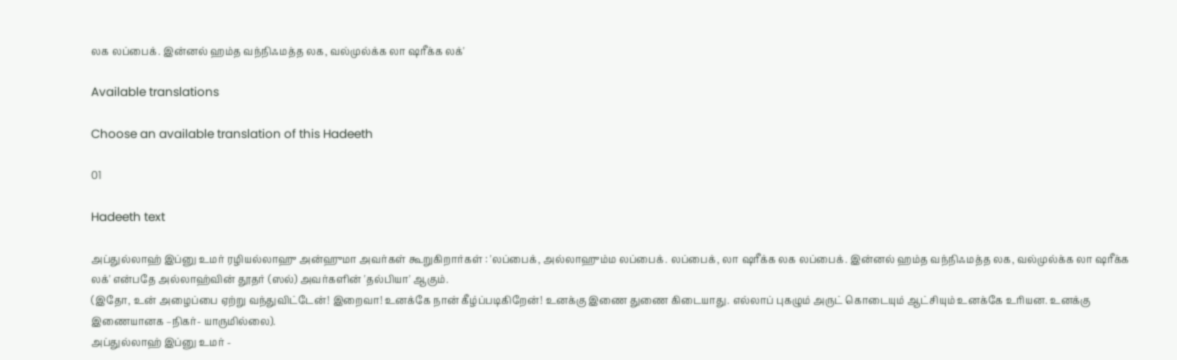லக லப்பைக். இன்னல் ஹம்த வந்நிஃமத்த லக, வல்முல்க்க லா ஷரீக்க லக்'

Available translations

Choose an available translation of this Hadeeth

01

Hadeeth text

அப்துல்லாஹ் இப்னு உமர் ரழியல்லாஹு அன்ஹுமா அவர்கள் கூறுகிறார்கள் : 'லப்பைக், அல்லாஹும்ம லப்பைக். லப்பைக், லா ஷரீக்க லக லப்பைக். இன்னல் ஹம்த வந்நிஃமத்த லக, வல்முல்க்க லா ஷரீக்க லக்' என்பதே அல்லாஹ்வின் தூதர் (ஸல்) அவர்களின் 'தல்பியா' ஆகும்.
(இதோ, உன் அழைப்பை ஏற்று வந்துவிட்டேன்! இறைவா! உனக்கே நான் கீழ்ப்படிகிறேன்! உனக்கு இணை துணை கிடையாது. எல்லாப் புகழும் அருட் கொடையும் ஆட்சியும் உனக்கே உரியன. உனக்கு இணையானக –நிகர்- யாருமில்லை).
அப்துல்லாஹ் இப்னு உமர் -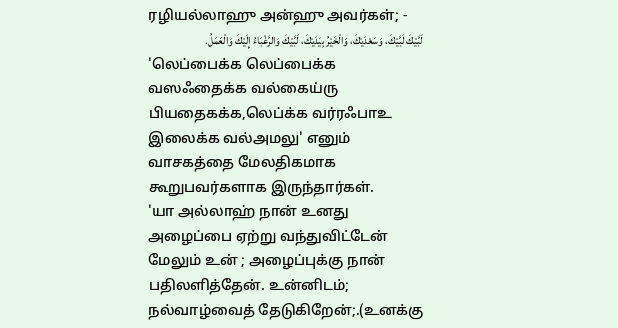ரழியல்லாஹு அன்ஹு அவர்கள்; -
لَبَّيْكَ لَبَّيْكَ، وَسَعْدَيْكَ، وَالْخَيْرُ بِيَدَيْكَ، لَبَّيْكَ وَالرَّغْبَاءُ إِلَيْكَ وَالْعَمَلُ.
'லெப்பைக்க லெப்பைக்க வஸஃதைக்க வல்கைய்ரு பியதைகக்க,லெப்க்க வர்ரஃபாஉ இலைக்க வல்அமலு' எனும் வாசகத்தை மேலதிகமாக கூறுபவர்களாக இருந்தார்கள்.
'யா அல்லாஹ் நான் உனது அழைப்பை ஏற்று வந்துவிட்டேன் மேலும் உன் ; அழைப்புக்கு நான் பதிலளித்தேன். உன்னிடம்; நல்வாழ்வைத் தேடுகிறேன்;.(உனக்கு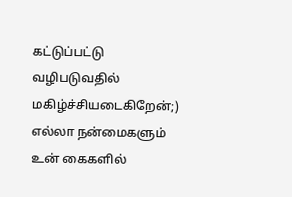கட்டுப்பட்டு வழிபடுவதில் மகிழ்ச்சியடைகிறேன்;) எல்லா நன்மைகளும் உன் கைகளில்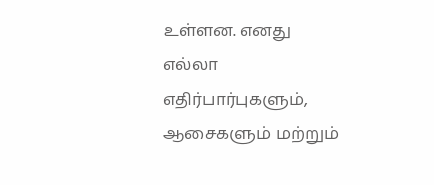உள்ளன. எனது எல்லா எதிர்பார்புகளும், ஆசைகளும் மற்றும்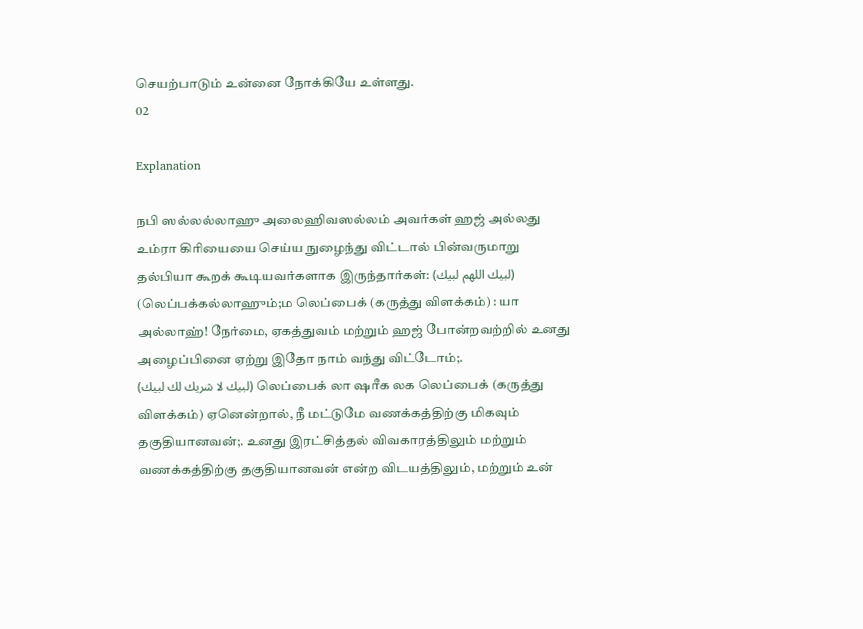செயற்பாடும் உன்னை நோக்கியே உள்ளது.
02

Explanation

நபி ஸல்லல்லாஹு அலைஹிவஸல்லம் அவர்கள் ஹஜ் அல்லது உம்ரா கிரியையை செய்ய நுழைந்து விட்டால் பின்வருமாறு தல்பியா கூறக் கூடியவர்களாக இருந்தார்கள்: (لبيك اللهم لبيك) (லெப்பக்கல்லாஹும்;ம லெப்பைக் (கருத்து விளக்கம்) : யா அல்லாஹ்! நேர்மை, ஏகத்துவம் மற்றும் ஹஜ் போன்றவற்றில் உனது அழைப்பினை ஏற்று இதோ நாம் வந்து விட்டோம்;.
(لبيك لا شريك لك لبيك) லெப்பைக் லா ஷரீக லக லெப்பைக் (கருத்து விளக்கம்) ஏனென்றால், நீ மட்டுமே வணக்கத்திற்கு மிகவும் தகுதியானவன்;. உனது இரட்சித்தல் விவகாரத்திலும் மற்றும் வணக்கத்திற்கு தகுதியானவன் என்ற விடயத்திலும், மற்றும் உன்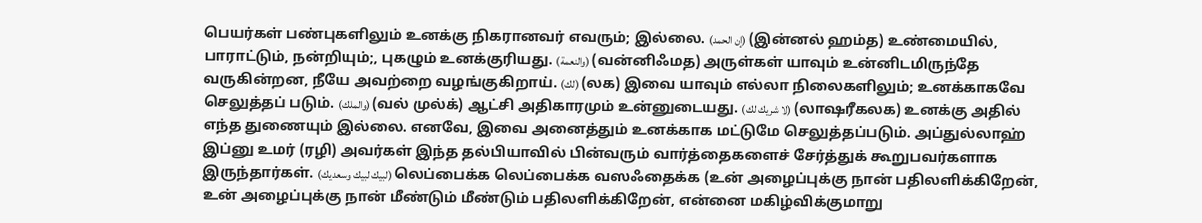பெயர்கள் பண்புகளிலும் உனக்கு நிகரானவர் எவரும்; இல்லை. (إن الحمد) (இன்னல் ஹம்த) உண்மையில், பாராட்டும், நன்றியும்;, புகழும் உனக்குரியது. (والنعمة) (வன்னிஃமத) அருள்கள் யாவும் உன்னிடமிருந்தே வருகின்றன, நீயே அவற்றை வழங்குகிறாய். (لك) (லக) இவை யாவும் எல்லா நிலைகளிலும்; உனக்காகவே செலுத்தப் படும். (والملك) (வல் முல்க்) ஆட்சி அதிகாரமும் உன்னுடையது. (لا شريك لك) (லாஷரீகலக) உனக்கு அதில் எந்த துணையும் இல்லை. எனவே, இவை அனைத்தும் உனக்காக மட்டுமே செலுத்தப்படும். அப்துல்லாஹ் இப்னு உமர் (ரழி) அவர்கள் இந்த தல்பியாவில் பின்வரும் வார்த்தைகளைச் சேர்த்துக் கூறுபவர்களாக இருந்தார்கள். (لبيك لبيك وسعديك) லெப்பைக்க லெப்பைக்க வஸஃதைக்க (உன் அழைப்புக்கு நான் பதிலளிக்கிறேன், உன் அழைப்புக்கு நான் மீண்டும் மீண்டும் பதிலளிக்கிறேன், என்னை மகிழ்விக்குமாறு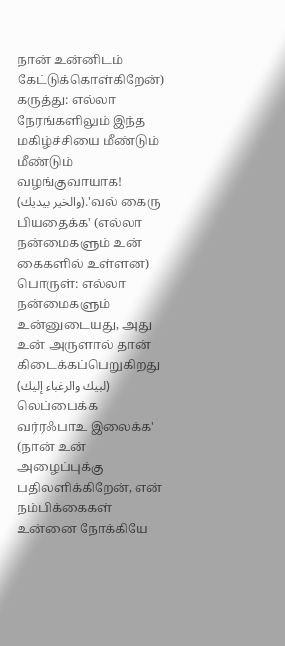நான் உன்னிடம் கேட்டுக்கொள்கிறேன்) கருத்து: எல்லா நேரங்களிலும் இந்த மகிழ்ச்சியை மீண்டும் மீண்டும் வழங்குவாயாக!
(والخير بيديك).'வல் கைரு பியதைக்க' (எல்லா நன்மைகளும் உன் கைகளில் உள்ளன) பொருள்: எல்லா நன்மைகளும் உன்னுடையது, அது உன் அருளால் தான் கிடைக்கப்பெறுகிறது (لبيك والرغباء إليك) லெப்பைக்க வர்ரஃபாஉ இலைக்க' (நான் உன் அழைப்புக்கு பதிலளிக்கிறேன், என் நம்பிக்கைகள் உன்னை நோக்கியே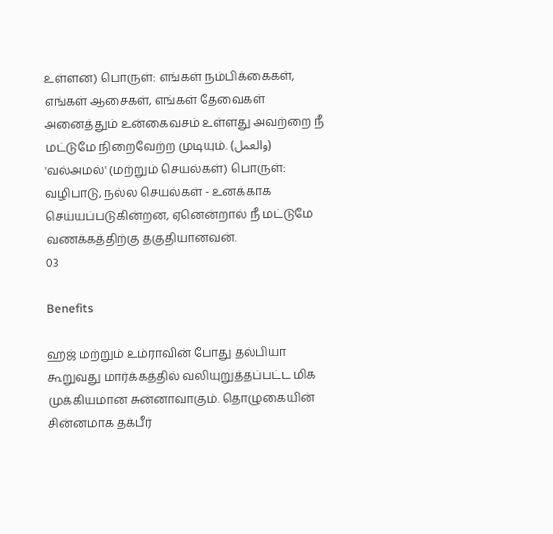உள்ளன) பொருள்: எங்கள் நம்பிக்கைகள், எங்கள் ஆசைகள், எங்கள் தேவைகள் அனைத்தும் உன்கைவசம் உள்ளது அவற்றை நீ மட்டுமே நிறைவேற்ற முடியும். (والعمل) 'வல்அமல்' (மற்றும் செயல்கள்) பொருள்: வழிபாடு, நல்ல செயல்கள் - உனக்காக செய்யப்படுகின்றன, ஏனென்றால் நீ மட்டுமே வணக்கத்திற்கு தகுதியானவன்.
03

Benefits

ஹஜ் மற்றும் உம்ராவின் போது தல்பியா கூறுவது மார்க்கத்தில் வலியுறுத்தப்பட்ட மிக முக்கியமான சுன்னாவாகும். தொழுகையின் சின்னமாக தக்பீர்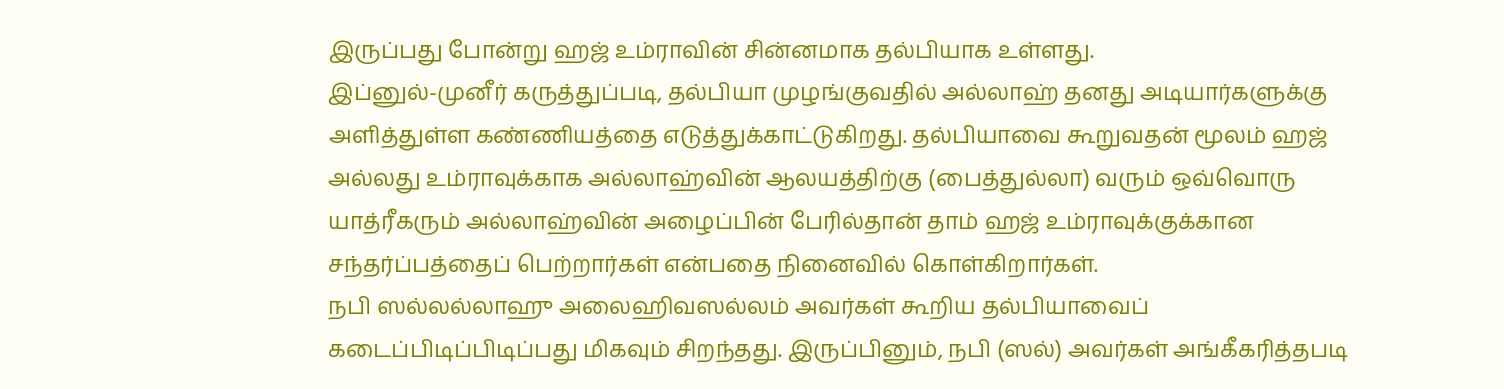இருப்பது போன்று ஹஜ் உம்ராவின் சின்னமாக தல்பியாக உள்ளது.
இப்னுல்-முனீர் கருத்துப்படி, தல்பியா முழங்குவதில் அல்லாஹ் தனது அடியார்களுக்கு அளித்துள்ள கண்ணியத்தை எடுத்துக்காட்டுகிறது. தல்பியாவை கூறுவதன் மூலம் ஹஜ் அல்லது உம்ராவுக்காக அல்லாஹ்வின் ஆலயத்திற்கு (பைத்துல்லா) வரும் ஒவ்வொரு யாத்ரீகரும் அல்லாஹ்வின் அழைப்பின் பேரில்தான் தாம் ஹஜ் உம்ராவுக்குக்கான சந்தர்ப்பத்தைப் பெற்றார்கள் என்பதை நினைவில் கொள்கிறார்கள்.
நபி ஸல்லல்லாஹு அலைஹிவஸல்லம் அவர்கள் கூறிய தல்பியாவைப் கடைப்பிடிப்பிடிப்பது மிகவும் சிறந்தது. இருப்பினும், நபி (ஸல்) அவர்கள் அங்கீகரித்தபடி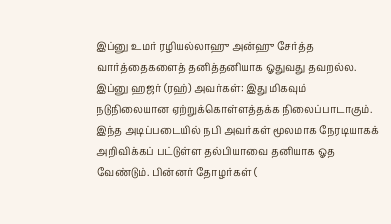இப்னு உமர் ரழியல்லாஹு அன்ஹு சேர்த்த வார்த்தைகளைத் தனித்தனியாக ஓதுவது தவறல்ல. இப்னு ஹஜர் (ரஹ்) அவர்கள்: இது மிகவும் நடுநிலையான ஏற்றுக்கொள்ளத்தக்க நிலைப்பாடாகும். இந்த அடிப்படையில் நபி அவர்கள் மூலமாக நேரடியாகக் அறிவிக்கப் பட்டுள்ள தல்பியாவை தனியாக ஓத வேண்டும். பின்னர் தோழர்கள் (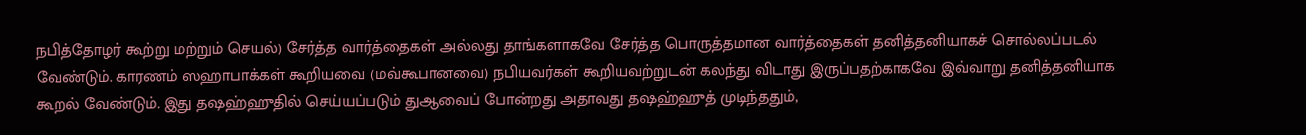நபித்தோழர் கூற்று மற்றும் செயல்) சேர்த்த வார்த்தைகள் அல்லது தாங்களாகவே சேர்த்த பொருத்தமான வார்த்தைகள் தனித்தனியாகச் சொல்லப்படல் வேண்டும். காரணம் ஸஹாபாக்கள் கூறியவை (மவ்கூபானவை) நபியவர்கள் கூறியவற்றுடன் கலந்து விடாது இருப்பதற்காகவே இவ்வாறு தனித்தனியாக கூறல் வேண்டும். இது தஷஹ்ஹுதில் செய்யப்படும் துஆவைப் போன்றது அதாவது தஷஹ்ஹுத் முடிந்ததும்,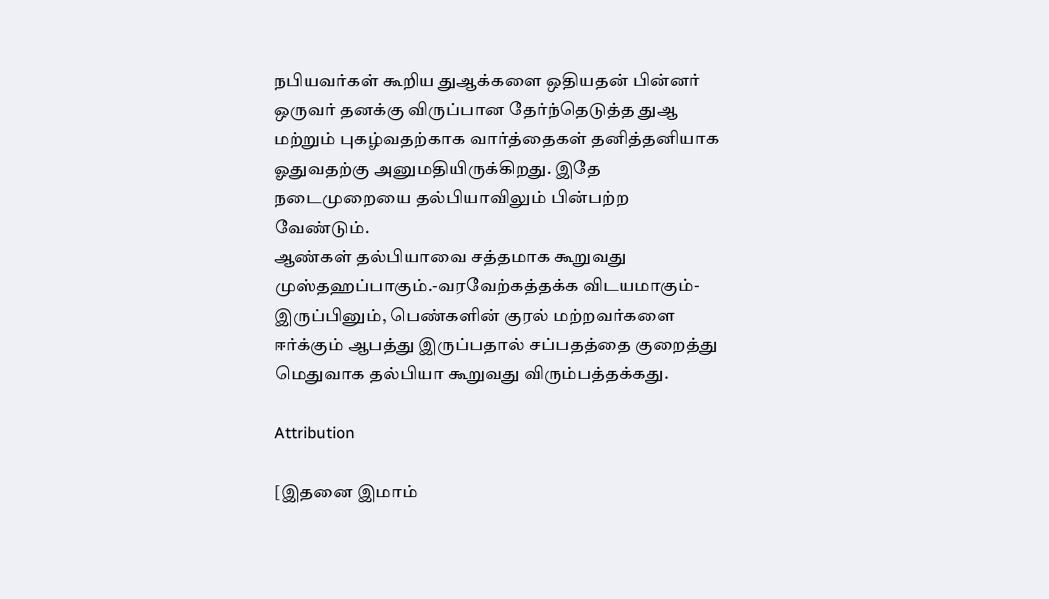நபியவர்கள் கூறிய துஆக்களை ஒதியதன் பின்னர் ஒருவர் தனக்கு விருப்பான தேர்ந்தெடுத்த துஆ மற்றும் புகழ்வதற்காக வார்த்தைகள் தனித்தனியாக ஓதுவதற்கு அனுமதியிருக்கிறது. இதே நடைமுறையை தல்பியாவிலும் பின்பற்ற வேண்டும்.
ஆண்கள் தல்பியாவை சத்தமாக கூறுவது முஸ்தஹப்பாகும்.-வரவேற்கத்தக்க விடயமாகும்- இருப்பினும், பெண்களின் குரல் மற்றவர்களை ஈர்க்கும் ஆபத்து இருப்பதால் சப்பதத்தை குறைத்து மெதுவாக தல்பியா கூறுவது விரும்பத்தக்கது.

Attribution

[இதனை இமாம்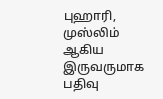புஹாரி, முஸ்லிம் ஆகிய இருவருமாக பதிவு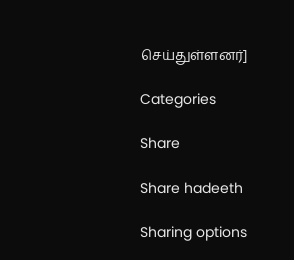செய்துள்ளனர்]

Categories

Share

Share hadeeth

Sharing options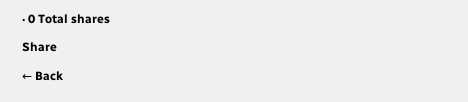· 0 Total shares

Share

← Back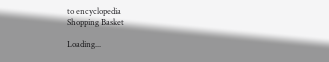to encyclopedia
Shopping Basket

Loading...